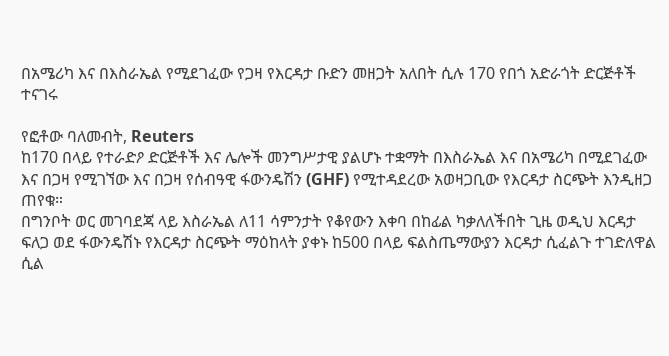በአሜሪካ እና በእስራኤል የሚደገፈው የጋዛ የእርዳታ ቡድን መዘጋት አለበት ሲሉ 170 የበጎ አድራጎት ድርጅቶች ተናገሩ

የፎቶው ባለመብት, Reuters
ከ170 በላይ የተራድዖ ድርጅቶች እና ሌሎች መንግሥታዊ ያልሆኑ ተቋማት በእስራኤል እና በአሜሪካ በሚደገፈው እና በጋዛ የሚገኘው እና በጋዛ የሰብዓዊ ፋውንዴሽን (GHF) የሚተዳደረው አወዛጋቢው የእርዳታ ስርጭት እንዲዘጋ ጠየቁ።
በግንቦት ወር መገባደጃ ላይ እስራኤል ለ11 ሳምንታት የቆየውን እቀባ በከፊል ካቃለለችበት ጊዜ ወዲህ እርዳታ ፍለጋ ወደ ፋውንዴሽኑ የእርዳታ ስርጭት ማዕከላት ያቀኑ ከ500 በላይ ፍልስጤማውያን እርዳታ ሲፈልጉ ተገድለዋል ሲል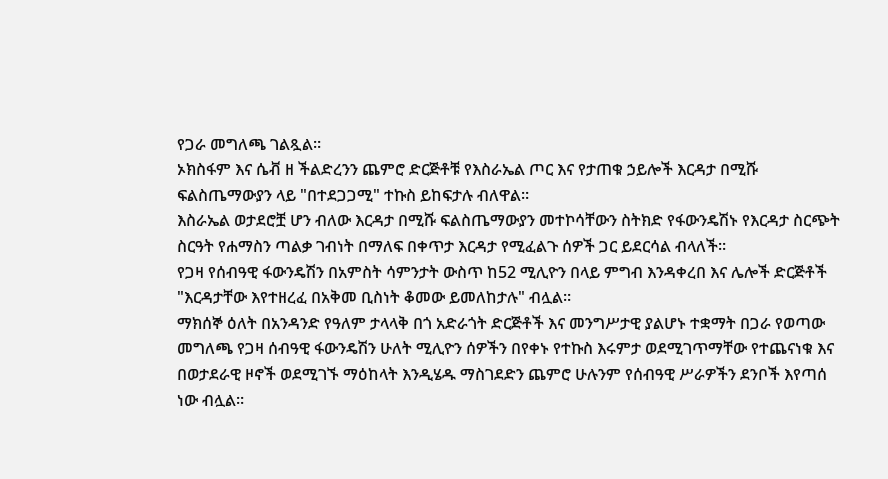የጋራ መግለጫ ገልጿል።
ኦክስፋም እና ሴቭ ዘ ችልድረንን ጨምሮ ድርጅቶቹ የእስራኤል ጦር እና የታጠቁ ኃይሎች እርዳታ በሚሹ ፍልስጤማውያን ላይ "በተደጋጋሚ" ተኩስ ይከፍታሉ ብለዋል።
እስራኤል ወታደሮቿ ሆን ብለው እርዳታ በሚሹ ፍልስጤማውያን መተኮሳቸውን ስትክድ የፋውንዴሽኑ የእርዳታ ስርጭት ስርዓት የሐማስን ጣልቃ ገብነት በማለፍ በቀጥታ እርዳታ የሚፈልጉ ሰዎች ጋር ይደርሳል ብላለች።
የጋዛ የሰብዓዊ ፋውንዴሽን በአምስት ሳምንታት ውስጥ ከ52 ሚሊዮን በላይ ምግብ እንዳቀረበ እና ሌሎች ድርጅቶች "እርዳታቸው እየተዘረፈ በአቅመ ቢስነት ቆመው ይመለከታሉ" ብሏል።
ማክሰኞ ዕለት በአንዳንድ የዓለም ታላላቅ በጎ አድራጎት ድርጅቶች እና መንግሥታዊ ያልሆኑ ተቋማት በጋራ የወጣው መግለጫ የጋዛ ሰብዓዊ ፋውንዴሽን ሁለት ሚሊዮን ሰዎችን በየቀኑ የተኩስ እሩምታ ወደሚገጥማቸው የተጨናነቁ እና በወታደራዊ ዞኖች ወደሚገኙ ማዕከላት እንዲሄዱ ማስገደድን ጨምሮ ሁሉንም የሰብዓዊ ሥራዎችን ደንቦች እየጣሰ ነው ብሏል።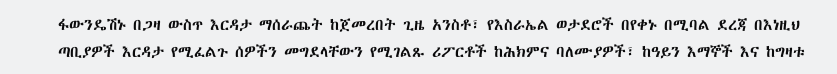ፋውንዴሽኑ በጋዛ ውስጥ እርዳታ ማሰራጨት ከጀመረበት ጊዜ አንስቶ፣ የእስራኤል ወታደሮች በየቀኑ በሚባል ደረጃ በእነዚህ ጣቢያዎች እርዳታ የሚፈልጉ ሰዎችን መግደላቸውን የሚገልጹ ሪፖርቶች ከሕክምና ባለሙያዎች፣ ከዓይን እማኞች እና ከግዛቱ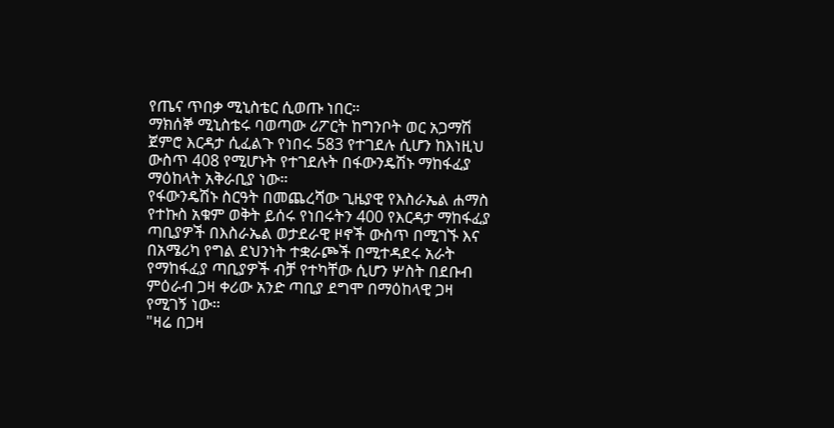የጤና ጥበቃ ሚኒስቴር ሲወጡ ነበር።
ማክሰኞ ሚኒስቴሩ ባወጣው ሪፖርት ከግንቦት ወር አጋማሽ ጀምሮ እርዳታ ሲፈልጉ የነበሩ 583 የተገደሉ ሲሆን ከእነዚህ ውስጥ 408 የሚሆኑት የተገደሉት በፋውንዴሽኑ ማከፋፈያ ማዕከላት አቅራቢያ ነው።
የፋውንዴሽኑ ስርዓት በመጨረሻው ጊዜያዊ የእስራኤል ሐማስ የተኩስ አቁም ወቅት ይሰሩ የነበሩትን 400 የእርዳታ ማከፋፈያ ጣቢያዎች በእስራኤል ወታደራዊ ዞኖች ውስጥ በሚገኙ እና በአሜሪካ የግል ደህንነት ተቋራጮች በሚተዳደሩ አራት የማከፋፈያ ጣቢያዎች ብቻ የተካቸው ሲሆን ሦስት በደቡብ ምዕራብ ጋዛ ቀሪው አንድ ጣቢያ ደግሞ በማዕከላዊ ጋዛ የሚገኝ ነው።
"ዛሬ በጋዛ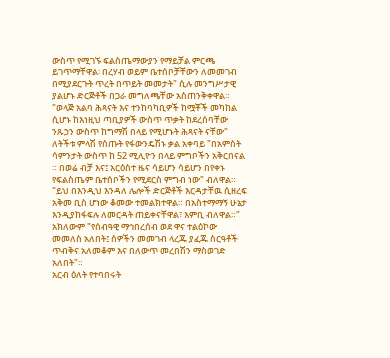ውስጥ የሚገኙ ፍልስጤማውያን የማይቻል ምርጫ ይገጥማቸዋል፡ በረሃብ ወይም ቤተሰቦቻቸውን ለመመገብ በሚያደርጉት ጥረት በጥይት መመታት" ሲሉ መንግሥታዊ ያልሆኑ ድርጅቶች በጋራ መግለጫቸው አስጠንቅቀዋል።
"ወላጅ አልባ ሕጻናት እና ተንከባካቢዎች ከሟቾች መካከል ሲሆኑ ከእነዚህ ጣቢያዎች ውስጥ ጥቃት ከደረሰባቸው ንጹኃን ውስጥ ከግማሽ በላይ የሚሆኑት ሕጻናት ናቸው"
ለትችቱ ምላሽ የሰጡት የፋውንዴሽኑ ቃል አቀባይ "በአምስት ሳምንታት ውስጥ ከ 52 ሚሊዮን በላይ ምግቦችን አቅርበናል ። በወሬ ብቻ እና፤ አርዕስተ ዜና ሳይሆን ሳይሆን በየቀኑ የፍልስጤም ቤተሰቦችን የሚደርስ ምግብ ነው" ብለዋል።
"ይህ በእንዲህ እንዳለ ሌሎች ድርጅቶች እርዳታቸዉ ሲዘረፍ አቅመ ቢስ ሆነው ቆመው ተመልክተዋል። በአስተማማኝ ሁኔታ እንዲያከፋፍሉ ለመርዳት ጠይቀናቸዋል፣ እምቢ ብለዋል።"
አክለውም "የሰብዓዊ ማኅበረሰብ ወደ ዋና ተልዕኮው መመለስ አለበት፤ ሰዎችን መመገብ ላረጁ ያፈጁ ስርዓቶች ጥብቅና አለመቆም እና በለውጥ መረበሽን ማስወገድ አለበት"።
አርብ ዕለት የተባበሩት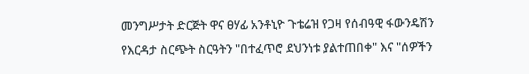መንግሥታት ድርጅት ዋና ፀሃፊ አንቶኒዮ ጉቴሬዝ የጋዛ የሰብዓዊ ፋውንዴሽን የእርዳታ ስርጭት ስርዓትን "በተፈጥሮ ደህንነቱ ያልተጠበቀ" እና "ሰዎችን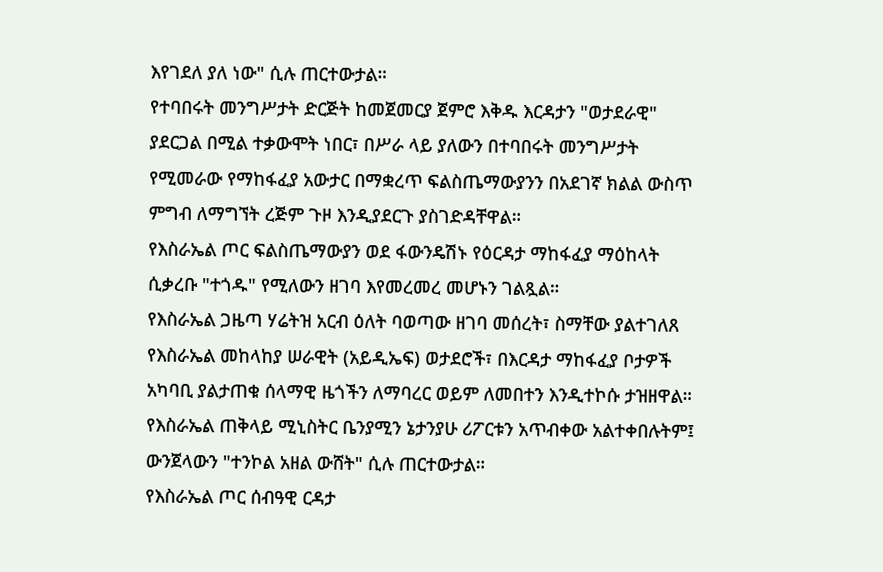እየገደለ ያለ ነው" ሲሉ ጠርተውታል።
የተባበሩት መንግሥታት ድርጅት ከመጀመርያ ጀምሮ እቅዱ እርዳታን "ወታደራዊ" ያደርጋል በሚል ተቃውሞት ነበር፣ በሥራ ላይ ያለውን በተባበሩት መንግሥታት የሚመራው የማከፋፈያ አውታር በማቋረጥ ፍልስጤማውያንን በአደገኛ ክልል ውስጥ ምግብ ለማግኘት ረጅም ጉዞ እንዲያደርጉ ያስገድዳቸዋል።
የእስራኤል ጦር ፍልስጤማውያን ወደ ፋውንዴሽኑ የዕርዳታ ማከፋፈያ ማዕከላት ሲቃረቡ "ተጎዱ" የሚለውን ዘገባ እየመረመረ መሆኑን ገልጿል።
የእስራኤል ጋዜጣ ሃሬትዝ አርብ ዕለት ባወጣው ዘገባ መሰረት፣ ስማቸው ያልተገለጸ የእስራኤል መከላከያ ሠራዊት (አይዲኤፍ) ወታደሮች፣ በእርዳታ ማከፋፈያ ቦታዎች አካባቢ ያልታጠቁ ሰላማዊ ዜጎችን ለማባረር ወይም ለመበተን እንዲተኮሱ ታዝዘዋል።
የእስራኤል ጠቅላይ ሚኒስትር ቤንያሚን ኔታንያሁ ሪፖርቱን አጥብቀው አልተቀበሉትም፤ ውንጀላውን "ተንኮል አዘል ውሸት" ሲሉ ጠርተውታል።
የእስራኤል ጦር ሰብዓዊ ርዳታ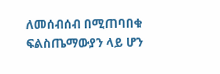ለመሰብሰብ በሚጠባበቁ ፍልስጤማውያን ላይ ሆን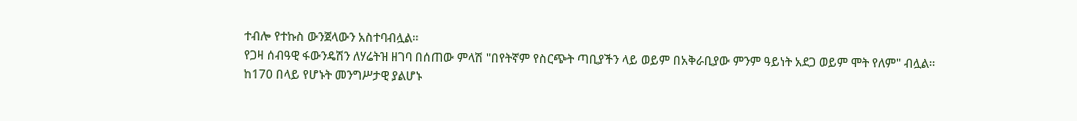ተብሎ የተኩስ ውንጀላውን አስተባብሏል።
የጋዛ ሰብዓዊ ፋውንዴሽን ለሃሬትዝ ዘገባ በሰጠው ምላሽ "በየትኛም የስርጭት ጣቢያችን ላይ ወይም በአቅራቢያው ምንም ዓይነት አደጋ ወይም ሞት የለም" ብሏል።
ከ170 በላይ የሆኑት መንግሥታዊ ያልሆኑ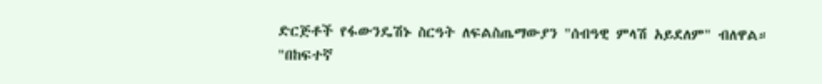ድርጅቶች የፋውንዴሽኑ ስርዓት ለፍልስጤማውያን "ሰብዓዊ ምላሽ አይደለም" ብለዋል።
"በከፍተኛ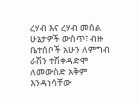ረሃብ እና ረሃብ መሰል ሁኔታዎች ውስጥ፣ ብዙ ቤተሰቦች አሁን ለምግብ ራሽን ተሽቀዳድሞ ለመውስድ አቅም እንዳነሳቸው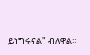ይነግሩናል" ብለዋል።